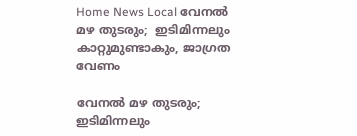Home News Local വേനല്‍ മഴ തുടരും;  ഇടിമിന്നലും കാറ്റുമുണ്ടാകും, ജാഗ്രത വേണം

വേനല്‍ മഴ തുടരും;  ഇടിമിന്നലും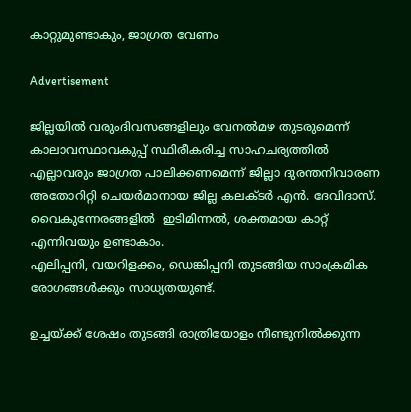കാറ്റുമുണ്ടാകും, ജാഗ്രത വേണം

Advertisement

ജില്ലയില്‍ വരുംദിവസങ്ങളിലും വേനല്‍മഴ തുടരുമെന്ന് കാലാവസ്ഥാവകുപ്പ് സ്ഥിരീകരിച്ച സാഹചര്യത്തില്‍ എല്ലാവരും ജാഗ്രത പാലിക്കണമെന്ന് ജില്ലാ ദുരന്തനിവാരണ അതോറിറ്റി ചെയര്‍മാനായ ജില്ല കലക്ടര്‍ എന്‍. ദേവിദാസ്.
വൈകുന്നേരങ്ങളില്‍  ഇടിമിന്നല്‍, ശക്തമായ കാറ്റ് എന്നിവയും ഉണ്ടാകാം.
എലിപ്പനി, വയറിളക്കം, ഡെങ്കിപ്പനി തുടങ്ങിയ സാംക്രമിക രോഗങ്ങള്‍ക്കും സാധ്യതയുണ്ട്.

ഉച്ചയ്ക്ക് ശേഷം തുടങ്ങി രാത്രിയോളം നീണ്ടുനില്‍ക്കുന്ന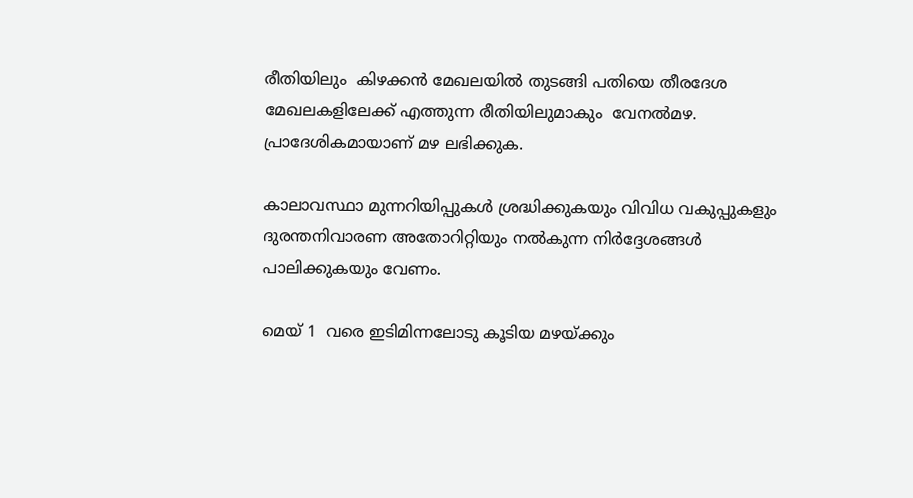രീതിയിലും  കിഴക്കന്‍ മേഖലയില്‍ തുടങ്ങി പതിയെ തീരദേശ മേഖലകളിലേക്ക് എത്തുന്ന രീതിയിലുമാകും  വേനല്‍മഴ. പ്രാദേശികമായാണ് മഴ ലഭിക്കുക.

കാലാവസ്ഥാ മുന്നറിയിപ്പുകള്‍ ശ്രദ്ധിക്കുകയും വിവിധ വകുപ്പുകളും ദുരന്തനിവാരണ അതോറിറ്റിയും നല്‍കുന്ന നിര്‍ദ്ദേശങ്ങള്‍ പാലിക്കുകയും വേണം.

മെയ് 1  വരെ ഇടിമിന്നലോടു കൂടിയ മഴയ്ക്കും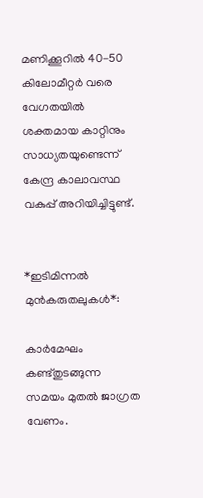മണിക്കൂറില്‍ 40-50 കിലോമീറ്റര്‍ വരെ വേഗതയില്‍ ശക്തമായ കാറ്റിനും സാധ്യതയുണ്ടെന്ന് കേന്ദ്ര കാലാവസ്ഥ വകുപ്പ് അറിയിച്ചിട്ടുണ്ട്.


*ഇടിമിന്നല്‍ മുന്‍കരുതലുകള്‍*:

കാര്‍മേഘം കണ്ട്തുടങ്ങുന്ന സമയം മുതല്‍ ജാഗ്രത വേണം.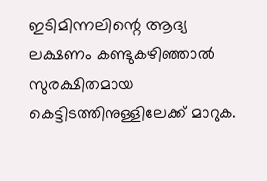ഇടിമിന്നലിന്റെ ആദ്യ ലക്ഷണം കണ്ടുകഴിഞ്ഞാല്‍  സുരക്ഷിതമായ കെട്ടിടത്തിനുള്ളിലേക്ക് മാറുക.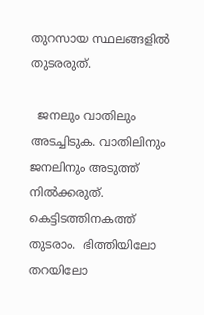തുറസായ സ്ഥലങ്ങളില്‍ തുടരരുത്.

  ജനലും വാതിലും അടച്ചിടുക. വാതിലിനും ജനലിനും അടുത്ത് നില്‍ക്കരുത്. കെട്ടിടത്തിനകത്ത് തുടരാം.  ഭിത്തിയിലോ തറയിലോ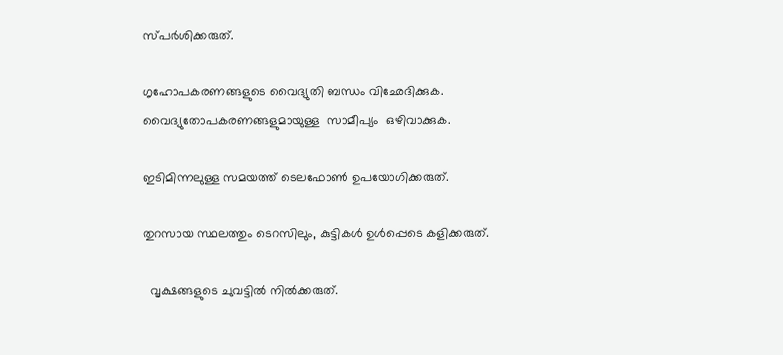സ്പര്‍ശിക്കരുത്.

ഗൃഹോപകരണങ്ങളുടെ വൈദ്യുതി ബന്ധം വിഛേദിക്കുക. വൈദ്യുതോപകരണങ്ങളുമായുള്ള  സാമീപ്യം  ഒഴിവാക്കുക.

ഇടിമിന്നലുള്ള സമയത്ത് ടെലഫോണ്‍ ഉപയോഗിക്കരുത്.

തുറസായ സ്ഥലത്തും ടെറസിലും, കുട്ടികള്‍ ഉള്‍പ്പെടെ കളിക്കരുത്.

  വൃക്ഷങ്ങളുടെ ചുവട്ടില്‍ നില്‍ക്കരുത്.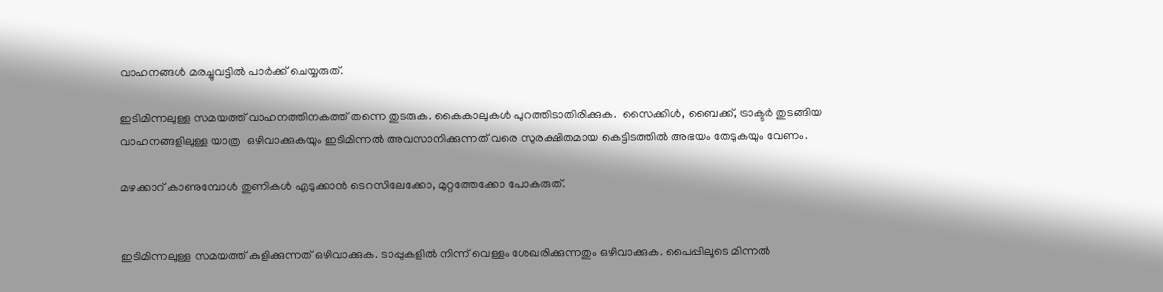വാഹനങ്ങള്‍ മരച്ചുവട്ടില്‍ പാര്‍ക്ക് ചെയ്യരുത്.

ഇടിമിന്നലുള്ള സമയത്ത് വാഹനത്തിനകത്ത് തന്നെ തുടരുക. കൈകാലുകള്‍ പുറത്തിടാതിരിക്കുക.  സൈക്കിള്‍, ബൈക്ക്, ട്രാക്ടര്‍ തുടങ്ങിയ വാഹനങ്ങളിലുള്ള യാത്ര  ഒഴിവാക്കുകയും ഇടിമിന്നല്‍ അവസാനിക്കുന്നത് വരെ സുരക്ഷിതമായ കെട്ടിടത്തില്‍ അഭയം തേടുകയും വേണം.

മഴക്കാറ് കാണുമ്പോള്‍ തുണികള്‍ എടുക്കാന്‍ ടെറസിലേക്കോ, മുറ്റത്തേക്കോ പോകരുത്.


ഇടിമിന്നലുള്ള സമയത്ത് കുളിക്കുന്നത് ഒഴിവാക്കുക. ടാപ്പുകളില്‍ നിന്ന് വെള്ളം ശേഖരിക്കുന്നതും ഒഴിവാക്കുക. പൈപ്പിലൂടെ മിന്നല്‍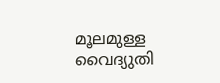മൂലമുള്ള വൈദ്യുതി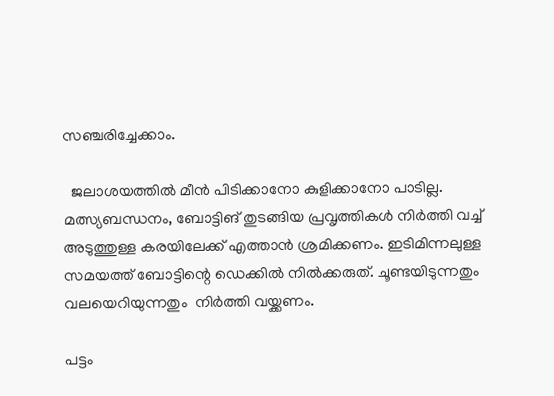സഞ്ചരിച്ചേക്കാം.

  ജലാശയത്തില്‍ മീന്‍ പിടിക്കാനോ കുളിക്കാനോ പാടില്ല.  മത്സ്യബന്ധനം, ബോട്ടിങ് തുടങ്ങിയ പ്രവൃത്തികള്‍ നിര്‍ത്തി വച്ച്  അടുത്തുള്ള കരയിലേക്ക് എത്താന്‍ ശ്രമിക്കണം. ഇടിമിന്നലുള്ള സമയത്ത് ബോട്ടിന്റെ ഡെക്കില്‍ നില്‍ക്കരുത്. ചൂണ്ടയിടുന്നതും വലയെറിയുന്നതും  നിര്‍ത്തി വയ്ക്കണം.

പട്ടം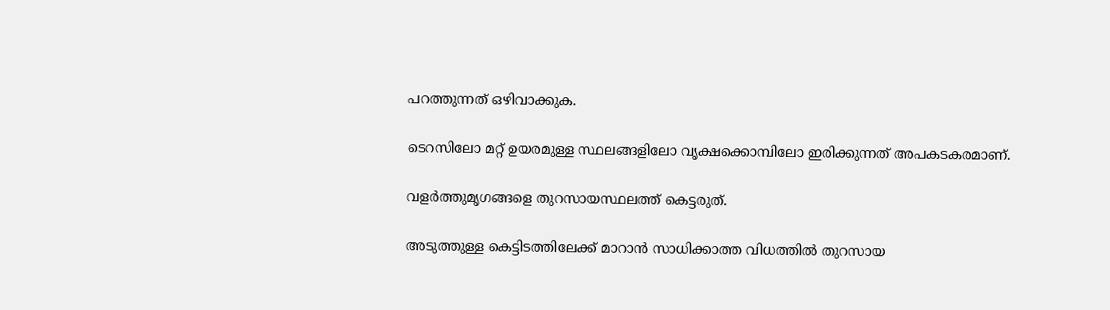പറത്തുന്നത് ഒഴിവാക്കുക.

ടെറസിലോ മറ്റ് ഉയരമുള്ള സ്ഥലങ്ങളിലോ വൃക്ഷക്കൊമ്പിലോ ഇരിക്കുന്നത് അപകടകരമാണ്.

വളര്‍ത്തുമൃഗങ്ങളെ തുറസായസ്ഥലത്ത് കെട്ടരുത്.

അടുത്തുള്ള കെട്ടിടത്തിലേക്ക് മാറാന്‍ സാധിക്കാത്ത വിധത്തില്‍ തുറസായ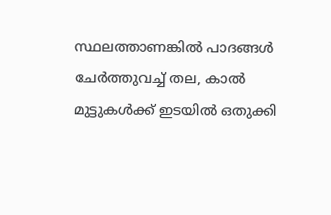സ്ഥലത്താണങ്കില്‍ പാദങ്ങള്‍ ചേര്‍ത്തുവച്ച് തല, കാല്‍ മുട്ടുകള്‍ക്ക് ഇടയില്‍ ഒതുക്കി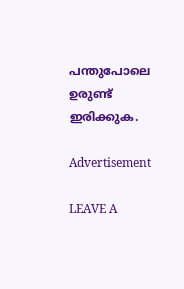പന്തുപോലെ ഉരുണ്ട് ഇരിക്കുക.

Advertisement

LEAVE A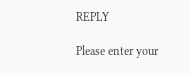REPLY

Please enter your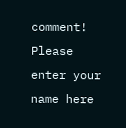comment!
Please enter your name here